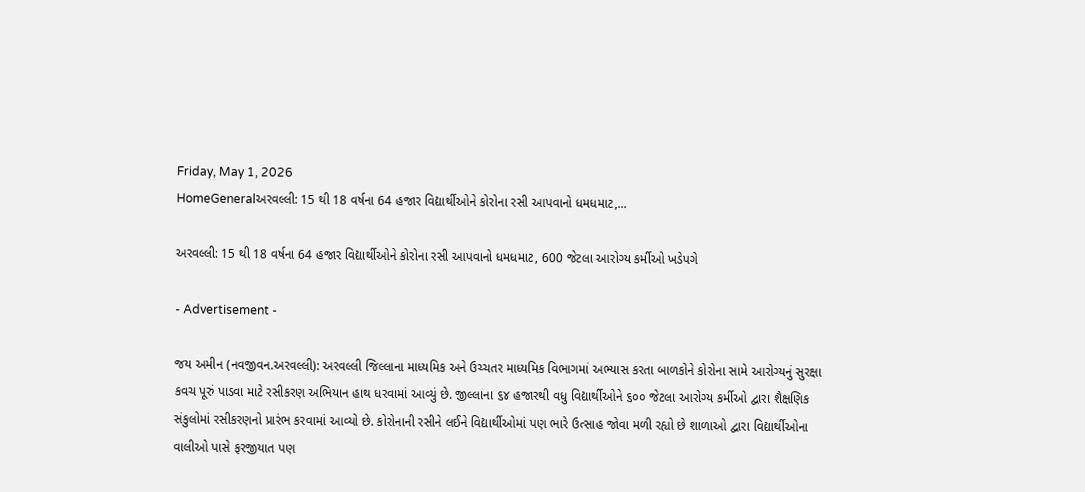Friday, May 1, 2026
HomeGeneralઅરવલ્લી: 15 થી 18 વર્ષના 64 હજાર વિદ્યાર્થીઓને કોરોના રસી આપવાનો ધમધમાટ,...

અરવલ્લી: 15 થી 18 વર્ષના 64 હજાર વિદ્યાર્થીઓને કોરોના રસી આપવાનો ધમધમાટ, 600 જેટલા આરોગ્ય કર્મીઓ ખડેપગે

- Advertisement -

જય અમીન (નવજીવન.અરવલ્લી): અરવલ્લી જિલ્લાના માધ્યમિક અને ઉચ્ચતર માધ્યમિક વિભાગમાં અભ્યાસ કરતા બાળકોને કોરોના સામે આરોગ્યનું સુરક્ષા કવચ પૂરું પાડવા માટે રસીકરણ અભિયાન હાથ ધરવામાં આવ્યું છે. જીલ્લાના ૬૪ હજારથી વધુ વિદ્યાર્થીઓને ૬૦૦ જેટલા આરોગ્ય કર્મીઓ દ્વારા શૈક્ષણિક સંકુલોમાં રસીકરણનો પ્રારંભ કરવામાં આવ્યો છે. કોરોનાની રસીને લઈને વિદ્યાર્થીઓમાં પણ ભારે ઉત્સાહ જોવા મળી રહ્યો છે શાળાઓ દ્વારા વિદ્યાર્થીઓના વાલીઓ પાસે ફરજીયાત પણ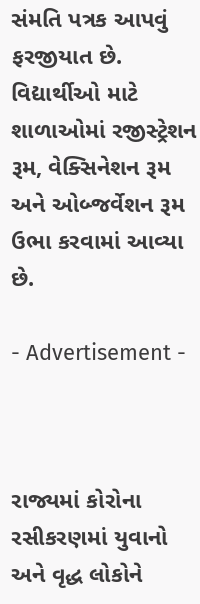સંમતિ પત્રક આપવું ફરજીયાત છે. વિદ્યાર્થીઓ માટે શાળાઓમાં રજીસ્ટ્રેશન રૂમ, વેક્સિનેશન રૂમ અને ઓબ્જર્વેશન રૂમ ઉભા કરવામાં આવ્યા છે.

- Advertisement -



રાજ્યમાં કોરોના રસીકરણમાં યુવાનો અને વૃદ્ધ લોકોને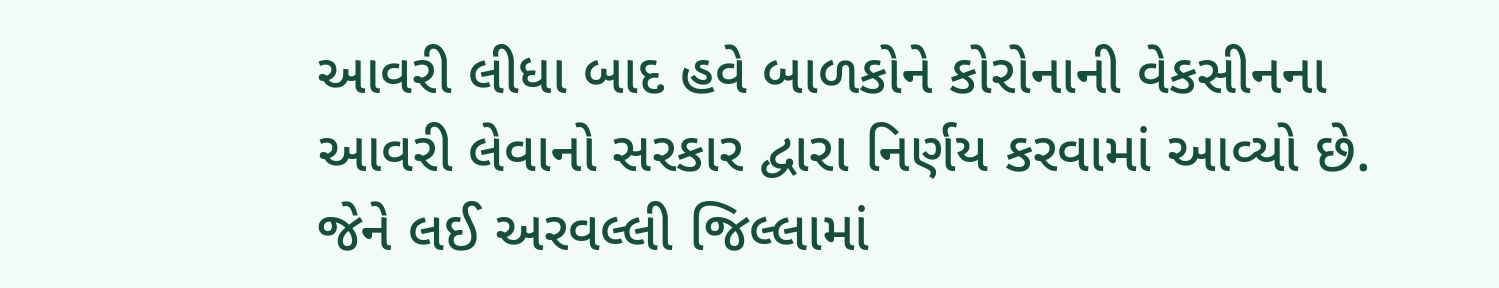આવરી લીધા બાદ હવે બાળકોને કોરોનાની વેકસીનના આવરી લેવાનો સરકાર દ્વારા નિર્ણય કરવામાં આવ્યો છે. જેને લઈ અરવલ્લી જિલ્લામાં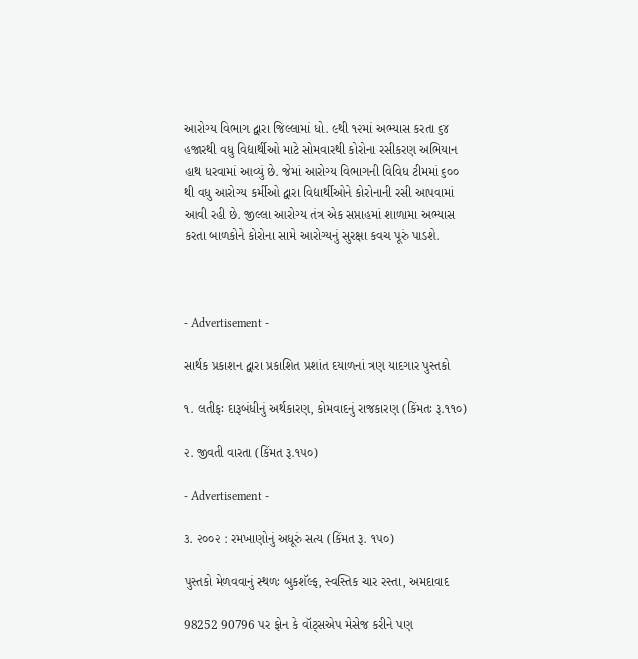આરોગ્ય વિભાગ દ્વારા જિલ્લામાં ધો. ૯થી ૧૨માં અભ્યાસ કરતા ૬૪ હજારથી વધુ વિદ્યાર્થીઓ માટે સોમવારથી કોરોના રસીકરણ અભિયાન હાથ ધરવામાં આવ્યું છે. જેમાં આરોગ્ય વિભાગની વિવિધ ટીમમાં ૬૦૦ થી વધુ આરોગ્ય કર્મીઓ દ્વારા વિદ્યાર્થીઓને કોરોનાની રસી આપવામાં આવી રહી છે. જીલ્લા આરોગ્ય તંત્ર એક સપ્તાહમાં શાળામા અભ્યાસ કરતા બાળકોને કોરોના સામે આરોગ્યનું સુરક્ષા કવચ પૂરું પાડશે.



- Advertisement -

સાર્થક પ્રકાશન દ્વારા પ્રકાશિત પ્રશાંત દયાળનાં ત્રણ યાદગાર પુસ્તકો

૧. લતીફઃ દારૂબંધીનું અર્થકારણ, કોમવાદનું રાજકારણ (કિંમતઃ રૂ.૧૧૦)

૨. જીવતી વારતા (કિંમત રૂ.૧૫૦)

- Advertisement -

૩. ૨૦૦૨ : રમખાણોનું અધૂરું સત્ય (કિંમત રૂ. ૧૫૦)

પુસ્તકો મેળવવાનું સ્થળઃ બુકશૅલ્ફ, સ્વસ્તિક ચાર રસ્તા, અમદાવાદ

98252 90796 પર ફોન કે વૉટ્સએપ મેસેજ કરીને પણ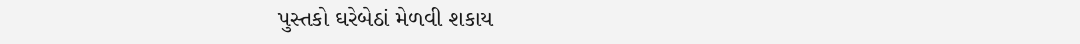પુસ્તકો ઘરેબેઠાં મેળવી શકાય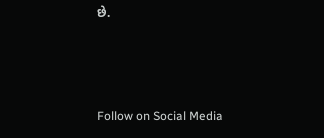છે.



Follow on Social Media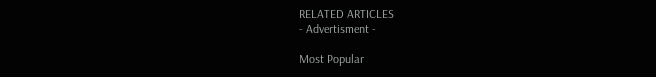RELATED ARTICLES
- Advertisment -

Most Popular